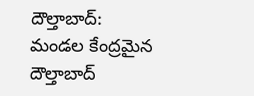దౌల్తాబాద్: మండల కేంద్రమైన దౌల్తాబాద్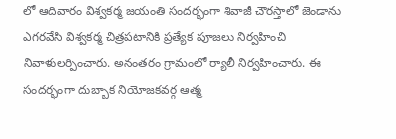లో ఆదివారం విశ్వకర్మ జయంతి సందర్భంగా శివాజీ చౌరస్తాలో జెండాను ఎగరవేసి విశ్వకర్మ చిత్రపటానికి ప్రత్యేక పూజలు నిర్వహించి నివాళులర్పించారు. అనంతరం గ్రామంలో ర్యాలీ నిర్వహించారు. ఈ సందర్భంగా దుబ్బాక నియోజకవర్గ ఆత్మ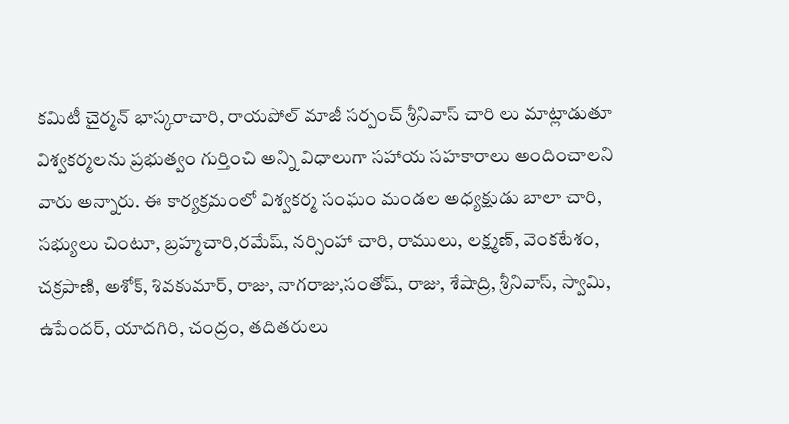కమిటీ చైర్మన్ భాస్కరాచారి, రాయపోల్ మాజీ సర్పంచ్ శ్రీనివాస్ చారి లు మాట్లాడుతూ విశ్వకర్మలను ప్రభుత్వం గుర్తించి అన్ని విధాలుగా సహాయ సహకారాలు అందించాలని వారు అన్నారు. ఈ కార్యక్రమంలో విశ్వకర్మ సంఘం మండల అధ్యక్షుడు బాలా చారి, సభ్యులు చింటూ, బ్రహ్మచారి,రమేష్, నర్సింహా చారి, రాములు, లక్ష్మణ్, వెంకటేశం, చక్రపాణి, అశోక్, శివకుమార్, రాజు, నాగరాజు,సంతోష్, రాజు, శేషాద్రి, శ్రీనివాస్, స్వామి, ఉపేందర్, యాదగిరి, చంద్రం, తదితరులు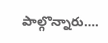పాల్గొన్నారు….